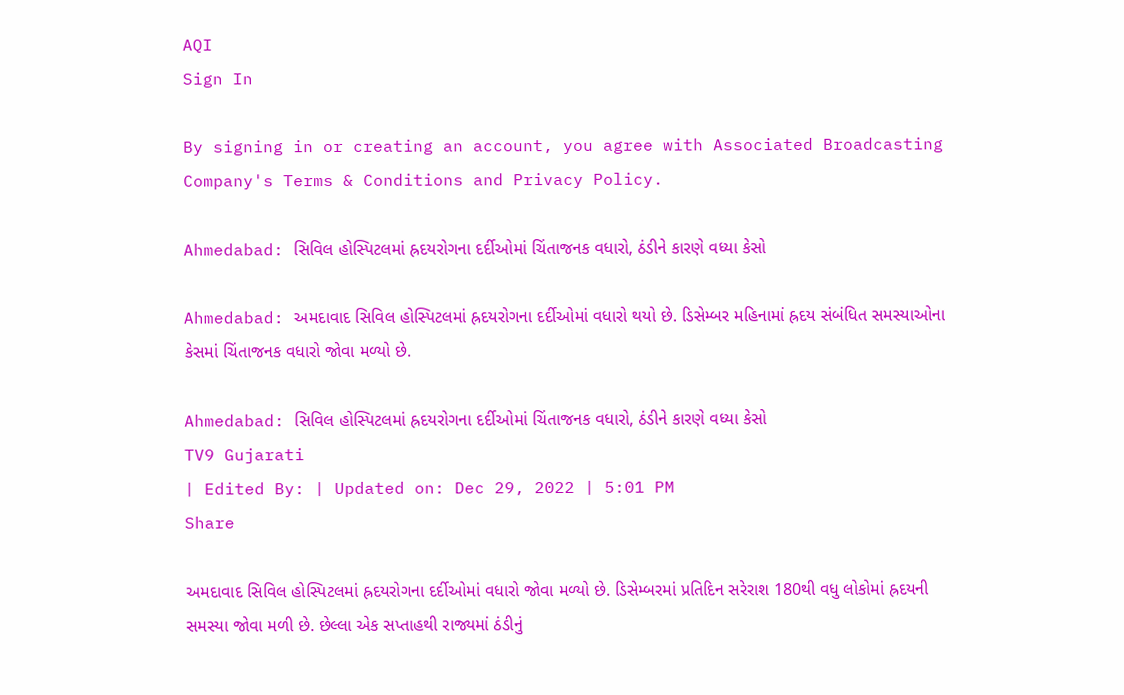AQI
Sign In

By signing in or creating an account, you agree with Associated Broadcasting Company's Terms & Conditions and Privacy Policy.

Ahmedabad: સિવિલ હોસ્પિટલમાં હ્રદયરોગના દર્દીઓમાં ચિંતાજનક વધારો, ઠંડીને કારણે વધ્યા કેસો

Ahmedabad: અમદાવાદ સિવિલ હોસ્પિટલમાં હ્રદયરોગના દર્દીઓમાં વધારો થયો છે. ડિસેમ્બર મહિનામાં હ્રદય સંબંધિત સમસ્યાઓના કેસમાં ચિંતાજનક વધારો જોવા મળ્યો છે.

Ahmedabad: સિવિલ હોસ્પિટલમાં હ્રદયરોગના દર્દીઓમાં ચિંતાજનક વધારો, ઠંડીને કારણે વધ્યા કેસો
TV9 Gujarati
| Edited By: | Updated on: Dec 29, 2022 | 5:01 PM
Share

અમદાવાદ સિવિલ હોસ્પિટલમાં હ્રદયરોગના દર્દીઓમાં વધારો જોવા મળ્યો છે. ડિસેમ્બરમાં પ્રતિદિન સરેરાશ 180થી વધુ લોકોમાં હ્રદયની સમસ્યા જોવા મળી છે. છેલ્લા એક સપ્તાહથી રાજ્યમાં ઠંડીનું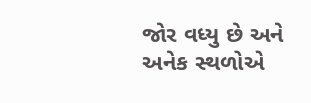જોર વધ્યુ છે અને અનેક સ્થળોએ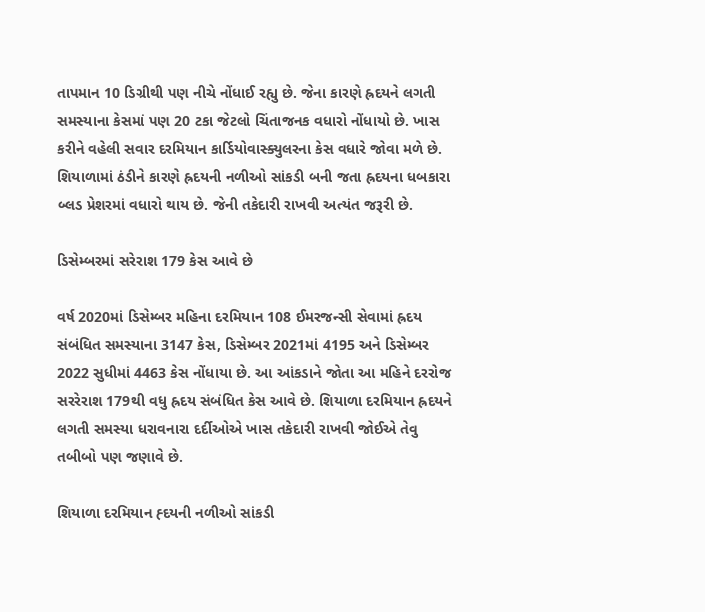તાપમાન 10 ડિગ્રીથી પણ નીચે નોંધાઈ રહ્યુ છે. જેના કારણે હ્રદયને લગતી સમસ્યાના કેસમાં પણ 20 ટકા જેટલો ચિંતાજનક વધારો નોંધાયો છે. ખાસ કરીને વહેલી સવાર દરમિયાન કાર્ડિયોવાસ્ક્યુલરના કેસ વધારે જોવા મળે છે. શિયાળામાં ઠંડીને કારણે હ્રદયની નળીઓ સાંકડી બની જતા હ્રદયના ધબકારા બ્લડ પ્રેશરમાં વધારો થાય છે. જેની તકેદારી રાખવી અત્યંત જરૂરી છે.

ડિસેમ્બરમાં સરેરાશ 179 કેસ આવે છે

વર્ષ 2020માં ડિસેમ્બર મહિના દરમિયાન 108 ઈમરજન્સી સેવામાં હ્રદય સંબંધિત સમસ્યાના 3147 કેસ, ડિસેમ્બર 2021માં 4195 અને ડિસેમ્બર 2022 સુધીમાં 4463 કેસ નોંધાયા છે. આ આંકડાને જોતા આ મહિને દરરોજ સરરેરાશ 179થી વધુ હ્રદય સંબંધિત કેસ આવે છે. શિયાળા દરમિયાન હ્રદયને લગતી સમસ્યા ધરાવનારા દર્દીઓએ ખાસ તકેદારી રાખવી જોઈએ તેવુ તબીબો પણ જણાવે છે.

શિયાળા દરમિયાન હ્દયની નળીઓ સાંકડી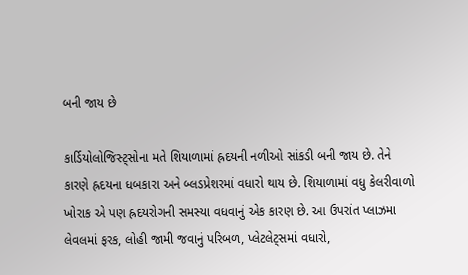બની જાય છે

કાર્ડિયોલોજિસ્ટ્સોના મતે શિયાળામાં હ્રદયની નળીઓ સાંકડી બની જાય છે. તેને કારણે હ્રદયના ધબકારા અને બ્લડપ્રેશરમાં વધારો થાય છે. શિયાળામાં વધુ કેલરીવાળો ખોરાક એ પણ હ્રદયરોગની સમસ્યા વધવાનું એક કારણ છે. આ ઉપરાંત પ્લાઝમા લેવલમાં ફરક, લોહી જામી જવાનું પરિબળ, પ્લેટલેટ્સમાં વધારો,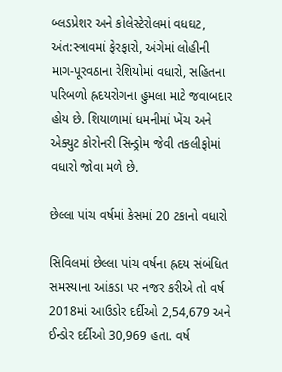બ્લડપ્રેશર અને કોલેસ્ટેરોલમાં વધઘટ, અંત:સ્ત્રાવમાં ફેરફારો, અંગેમાં લોહીની માગ-પૂરવઠાના રેશિયોમાં વધારો, સહિતના પરિબળો હ્રદયરોગના હુમલા માટે જવાબદાર હોય છે. શિયાળામાં ધમનીમાં ખેંચ અને એક્યુટ કોરોનરી સિન્ડ્રોમ જેવી તકલીફોમાં વધારો જોવા મળે છે.

છેલ્લા પાંચ વર્ષમાં કેસમાં 20 ટકાનો વધારો

સિવિલમાં છેલ્લા પાંચ વર્ષના હ્રદય સંબંધિત સમસ્યાના આંકડા પર નજર કરીએ તો વર્ષ 2018માં આઉડોર દર્દીઓ 2,54,679 અને ઈન્ડોર દર્દીઓ 30,969 હતા. વર્ષ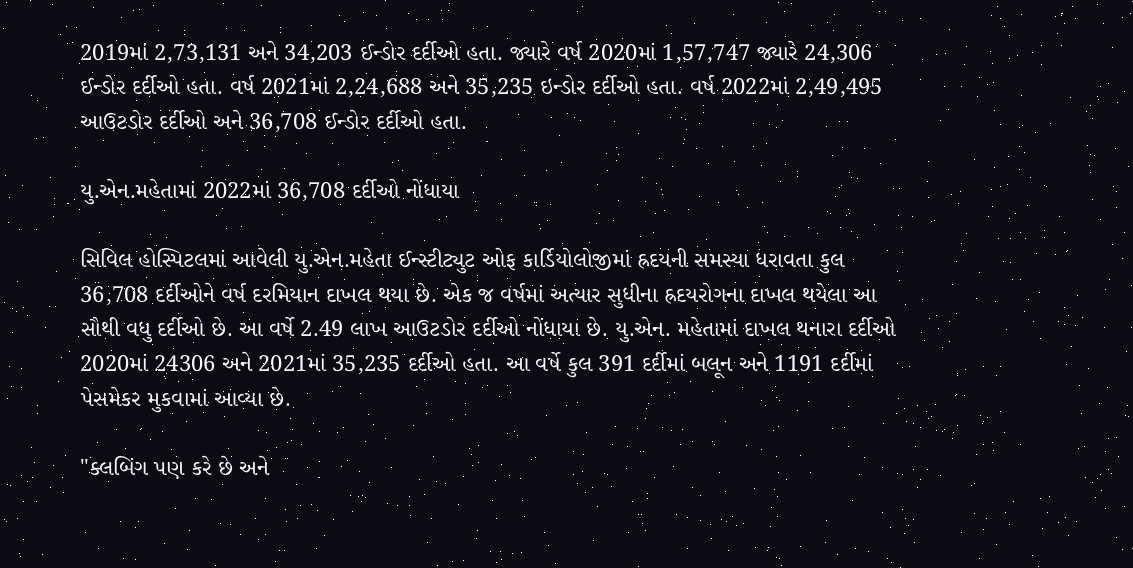2019માં 2,73,131 અને 34,203 ઈન્ડોર દર્દીઓ હતા. જ્યારે વર્ષ 2020માં 1,57,747 જ્યારે 24,306 ઈન્ડોર દર્દીઓ હતા. વર્ષ 2021માં 2,24,688 અને 35,235 ઇન્ડોર દર્દીઓ હતા. વર્ષ 2022માં 2,49,495 આઉટડોર દર્દીઓ અને 36,708 ઈન્ડોર દર્દીઓ હતા.

યુ.એન.મહેતામાં 2022માં 36,708 દર્દીઓ નોંધાયા

સિવિલ હોસ્પિટલમાં આવેલી યુ.એન.મહેતા ઈન્સ્ટીટ્યુટ ઓફ કાર્ડિયોલોજીમાં હ્રદયની સમસ્યા ધરાવતા કુલ 36,708 દર્દીઓને વર્ષ દરમિયાન દાખલ થયા છે. એક જ વર્ષમાં અત્યાર સુધીના હ્રદયરોગના દાખલ થયેલા આ સૌથી વધુ દર્દીઓ છે. આ વર્ષે 2.49 લાખ આઉટડોર દર્દીઓ નોંધાયા છે. યુ.એન. મહેતામાં દાખલ થનારા દર્દીઓ 2020માં 24306 અને 2021માં 35,235 દર્દીઓ હતા. આ વર્ષે કુલ 391 દર્દીમાં બલૂન અને 1191 દર્દીમાં પેસમેકર મુકવામાં આવ્યા છે.

"ક્લબિંગ પણ કરે છે અને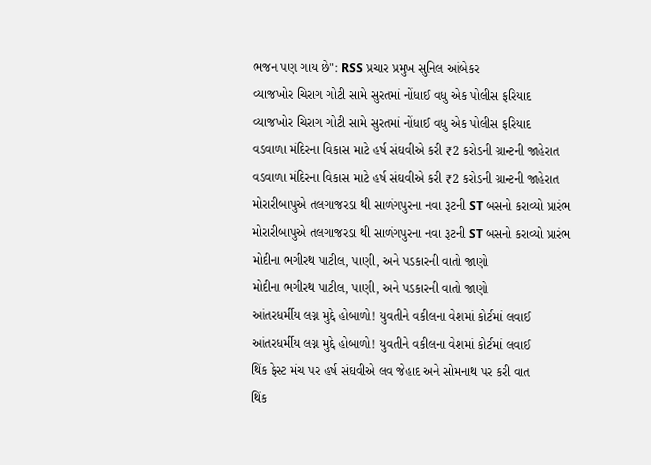ભજન પણ ગાય છે": RSS પ્રચાર પ્રમુખ સુનિલ આંબેકર
વ્યાજખોર ચિરાગ ગોટી સામે સુરતમાં નોંધાઈ વધુ એક પોલીસ ફરિયાદ
વ્યાજખોર ચિરાગ ગોટી સામે સુરતમાં નોંધાઈ વધુ એક પોલીસ ફરિયાદ
વડવાળા મંદિરના વિકાસ માટે હર્ષ સંઘવીએ કરી ₹2 કરોડની ગ્રાન્ટની જાહેરાત
વડવાળા મંદિરના વિકાસ માટે હર્ષ સંઘવીએ કરી ₹2 કરોડની ગ્રાન્ટની જાહેરાત
મોરારીબાપુએ તલગાજરડા થી સાળંગપુરના નવા રૂટની ST બસનો કરાવ્યો પ્રારંભ
મોરારીબાપુએ તલગાજરડા થી સાળંગપુરના નવા રૂટની ST બસનો કરાવ્યો પ્રારંભ
મોદીના ભગીરથ પાટીલ, પાણી, અને પડકારની વાતો જાણો
મોદીના ભગીરથ પાટીલ, પાણી, અને પડકારની વાતો જાણો
આંતરધર્મીય લગ્ન મુદ્દે હોબાળો! યુવતીને વકીલના વેશમાં કોર્ટમાં લવાઈ
આંતરધર્મીય લગ્ન મુદ્દે હોબાળો! યુવતીને વકીલના વેશમાં કોર્ટમાં લવાઈ
થિંક ફેસ્ટ મંચ પર હર્ષ સંઘવીએ લવ જેહાદ અને સોમનાથ પર કરી વાત
થિંક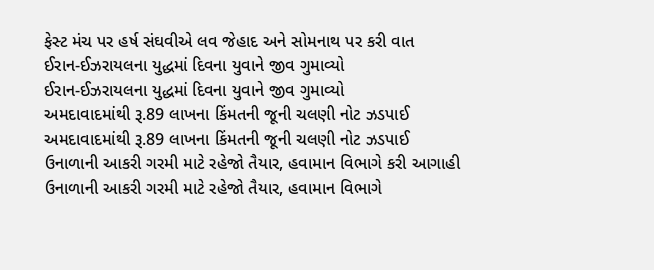ફેસ્ટ મંચ પર હર્ષ સંઘવીએ લવ જેહાદ અને સોમનાથ પર કરી વાત
ઈરાન-ઈઝરાયલના યુદ્ધમાં દિવના યુવાને જીવ ગુમાવ્યો
ઈરાન-ઈઝરાયલના યુદ્ધમાં દિવના યુવાને જીવ ગુમાવ્યો
અમદાવાદમાંથી રૂ.89 લાખના કિંમતની જૂની ચલણી નોટ ઝડપાઈ
અમદાવાદમાંથી રૂ.89 લાખના કિંમતની જૂની ચલણી નોટ ઝડપાઈ
ઉનાળાની આકરી ગરમી માટે રહેજો તૈયાર, હવામાન વિભાગે કરી આગાહી
ઉનાળાની આકરી ગરમી માટે રહેજો તૈયાર, હવામાન વિભાગે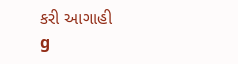કરી આગાહી
g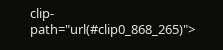clip-path="url(#clip0_868_265)">